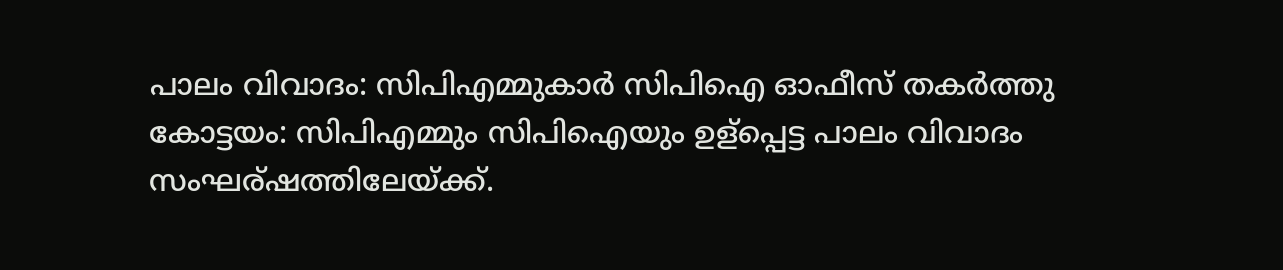പാലം വിവാദം: സിപിഎമ്മുകാര്‍ സിപിഐ ഓഫീസ്‌ തകര്‍ത്തു
കോട്ടയം: സിപിഎമ്മും സിപിഐയും ഉള്പ്പെട്ട പാലം വിവാദം സംഘര്ഷത്തിലേയ്ക്ക്.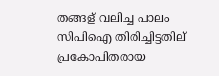തങ്ങള് വലിച്ച പാലം സിപിഐ തിരിച്ചിട്ടതില് പ്രകോപിതരായ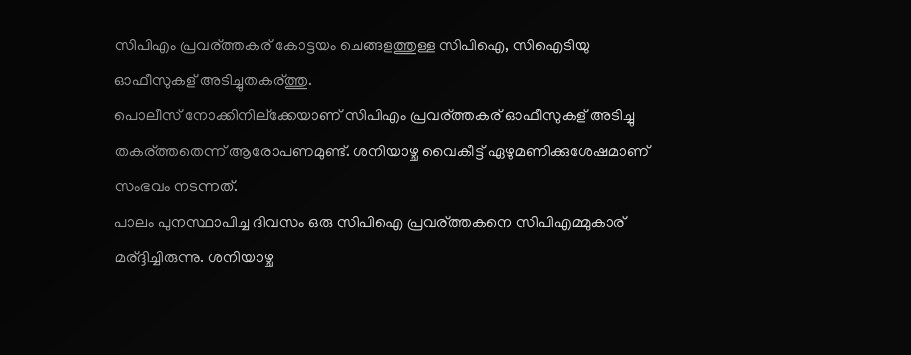സിപിഎം പ്രവര്ത്തകര് കോട്ടയം ചെങ്ങളത്തുള്ള സിപിഐ, സിഐടിയു ഓഫീസുകള് അടിച്ചുതകര്ത്തു.
പൊലീസ് നോക്കിനില്ക്കേയാണ് സിപിഎം പ്രവര്ത്തകര് ഓഫീസുകള് അടിച്ചു തകര്ത്തതെന്ന് ആരോപണമുണ്ട്. ശനിയാഴ്ച വൈകീട്ട് ഏഴുമണിക്കുശേഷമാണ് സംഭവം നടന്നത്.
പാലം പുനസ്ഥാപിച്ച ദിവസം ഒരു സിപിഐ പ്രവര്ത്തകനെ സിപിഎമ്മുകാര് മര്ദ്ദിച്ചിരുന്നു. ശനിയാഴ്ച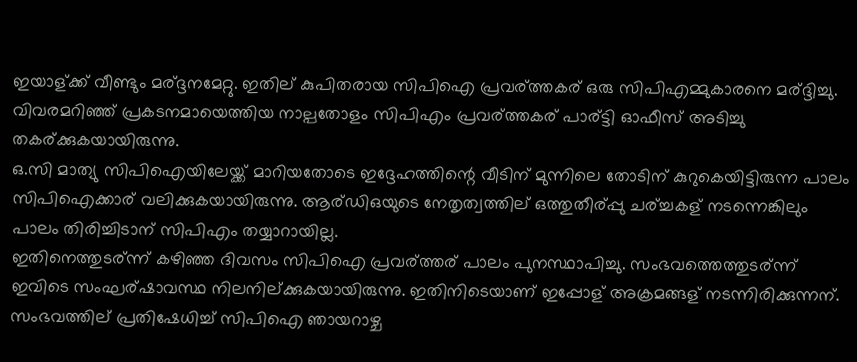ഇയാള്ക്ക് വീണ്ടും മര്ദ്ദനമേറ്റു. ഇതില് കുപിതരായ സിപിഐ പ്രവര്ത്തകര് ഒരു സിപിഎമ്മുകാരനെ മര്ദ്ദിച്ചു. വിവരമറിഞ്ഞ് പ്രകടനമായെത്തിയ നാല്പതോളം സിപിഎം പ്രവര്ത്തകര് പാര്ട്ടി ഓഫീസ് അടിച്ചു തകര്ക്കുകയായിരുന്നു.
ഒ.സി മാത്യു സിപിഐയിലേയ്ക്ക് മാറിയതോടെ ഇദ്ദേഹത്തിന്റെ വീടിന് മുന്നിലെ തോടിന് കുറുകെയിട്ടിരുന്ന പാലം സിപിഐക്കാര് വലിക്കുകയായിരുന്നു. ആര്ഡിഒയുടെ നേതൃത്വത്തില് ഒത്തുതീര്പ്പു ചര്ച്ചകള് നടന്നെങ്കിലും പാലം തിരിച്ചിടാന് സിപിഎം തയ്യാറായില്ല.
ഇതിനെത്തുടര്ന്ന് കഴിഞ്ഞ ദിവസം സിപിഐ പ്രവര്ത്തര് പാലം പുനസ്ഥാപിച്ചു. സംഭവത്തെത്തുടര്ന്ന് ഇവിടെ സംഘര്ഷാവസ്ഥ നിലനില്ക്കുകയായിരുന്നു. ഇതിനിടെയാണ് ഇപ്പോള് അക്രമങ്ങള് നടന്നിരിക്കുന്നന്.
സംഭവത്തില് പ്രതിഷേധിച്ച് സിപിഐ ഞായറാഴ്ച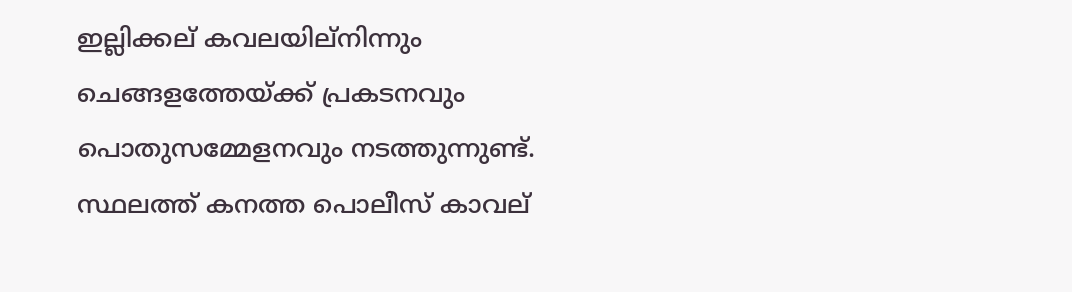ഇല്ലിക്കല് കവലയില്നിന്നും ചെങ്ങളത്തേയ്ക്ക് പ്രകടനവും പൊതുസമ്മേളനവും നടത്തുന്നുണ്ട്. സ്ഥലത്ത് കനത്ത പൊലീസ് കാവല്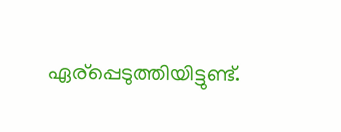ഏര്പ്പെടുത്തിയിട്ടുണ്ട്.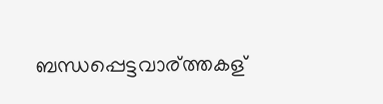ബന്ധപ്പെട്ടവാര്ത്തകള്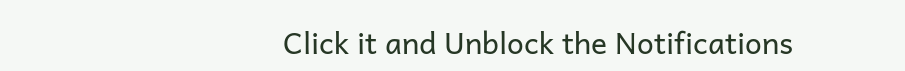Click it and Unblock the Notifications